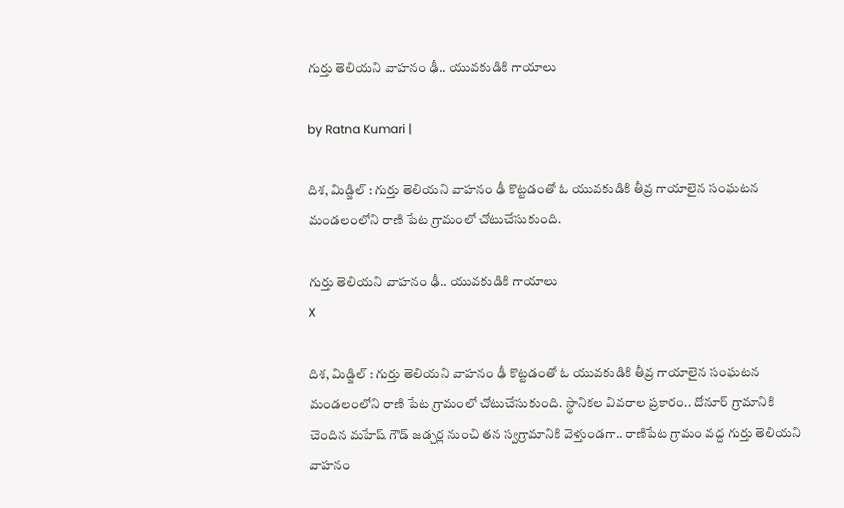గుర్తు తెలియ‌ని వాహ‌నం ఢీ.. యువ‌కుడికి గాయాలు

by Ratna Kumari |

దిశ‌, మిడ్జిల్ : గుర్తు తెలియ‌ని వాహ‌నం ఢీ కొట్ట‌డంతో ఓ యువకుడికి తీవ్ర గాయాలైన సంఘటన మండలంలోని రాణి పేట గ్రామంలో చోటుచేసుకుంది.

గుర్తు తెలియ‌ని వాహ‌నం ఢీ.. యువ‌కుడికి గాయాలు
X

దిశ‌, మిడ్జిల్ : గుర్తు తెలియ‌ని వాహ‌నం ఢీ కొట్ట‌డంతో ఓ యువకుడికి తీవ్ర గాయాలైన సంఘటన మండలంలోని రాణి పేట గ్రామంలో చోటుచేసుకుంది. స్థానికల వివరాల ప్రకారం.. దోనూర్ గ్రామానికి చెందిన మ‌హేష్ గౌడ్ జ‌డ్చ‌ర్ల నుంచి త‌న స్వ‌గ్రామానికి వెళ్తుండ‌గా.. రాణిపేట గ్రామం వ‌ద్ద గుర్తు తెలియ‌ని వాహ‌నం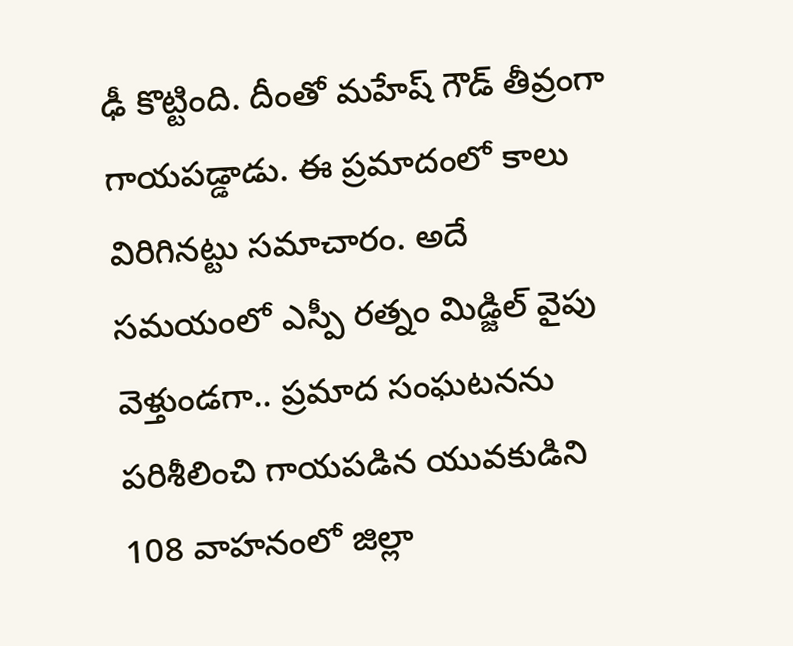ఢీ కొట్టింది. దీంతో మ‌హేష్ గౌడ్ తీవ్రంగా గాయ‌ప‌డ్డాడు. ఈ ప్ర‌మాదంలో కాలు విరిగినట్టు స‌మాచారం. అదే స‌మ‌యంలో ఎస్పీ ర‌త్నం మిడ్జిల్ వైపు వెళ్తుండ‌గా.. ప్ర‌మాద సంఘ‌ట‌న‌ను ప‌రిశీలించి గాయ‌ప‌డిన యువ‌కుడిని 108 వాహ‌నంలో జిల్లా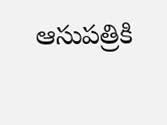ఆసుప‌త్రికి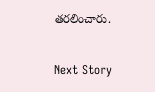త‌ర‌లించారు.

Next Story